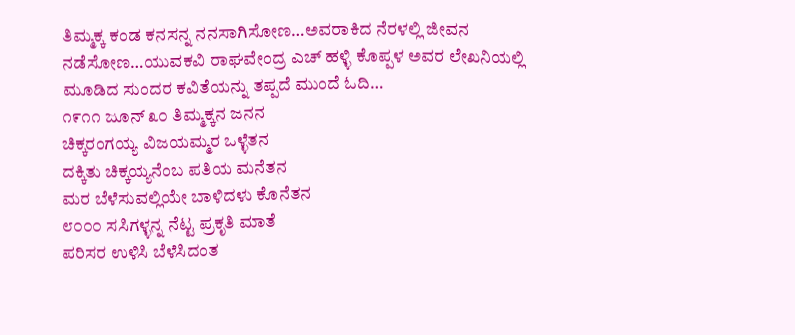ತಿಮ್ಮಕ್ಕ ಕಂಡ ಕನಸನ್ನ ನನಸಾಗಿಸೋಣ…ಅವರಾಕಿದ ನೆರಳಲ್ಲಿ ಜೀವನ ನಡೆಸೋಣ…ಯುವಕವಿ ರಾಘವೇಂದ್ರ ಎಚ್ ಹಳ್ಳಿ ಕೊಪ್ಪಳ ಅವರ ಲೇಖನಿಯಲ್ಲಿ ಮೂಡಿದ ಸುಂದರ ಕವಿತೆಯನ್ನು ತಪ್ಪದೆ ಮುಂದೆ ಓದಿ…
೧೯೧೧ ಜೂನ್ ೩೦ ತಿಮ್ಮಕ್ಕನ ಜನನ
ಚಿಕ್ಕರಂಗಯ್ಯ ವಿಜಯಮ್ಮರ ಒಳ್ಳೆತನ
ದಕ್ಕಿತು ಚಿಕ್ಕಯ್ಯನೆಂಬ ಪತಿಯ ಮನೆತನ
ಮರ ಬೆಳೆಸುವಲ್ಲಿಯೇ ಬಾಳಿದಳು ಕೊನೆತನ
೮೦೦೦ ಸಸಿಗಳ್ಳನ್ನ ನೆಟ್ಟ ಪ್ರಕೃತಿ ಮಾತೆ
ಪರಿಸರ ಉಳಿಸಿ ಬೆಳೆಸಿದಂತ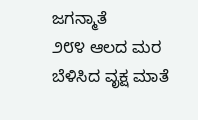ಜಗನ್ಮಾತೆ
೨೮೪ ಆಲದ ಮರ ಬೆಳಿಸಿದ ವೃಕ್ಷ ಮಾತೆ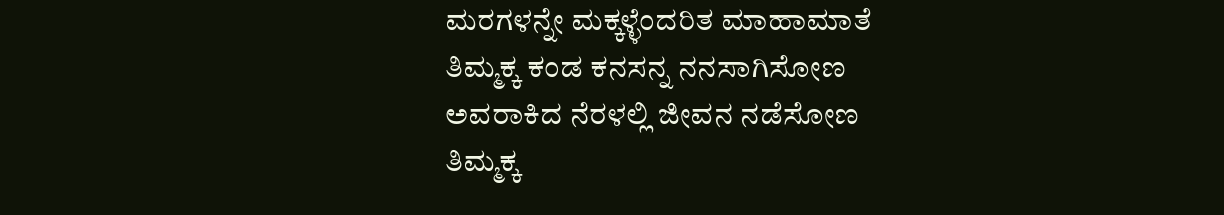ಮರಗಳನ್ನೇ ಮಕ್ಕಳ್ಳೆಂದರಿತ ಮಾಹಾಮಾತೆ
ತಿಮ್ಮಕ್ಕ ಕಂಡ ಕನಸನ್ನ ನನಸಾಗಿಸೋಣ
ಅವರಾಕಿದ ನೆರಳಲ್ಲಿ ಜೀವನ ನಡೆಸೋಣ
ತಿಮ್ಮಕ್ಕ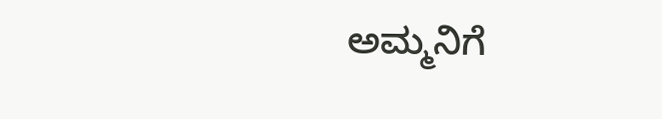ಅಮ್ಮನಿಗೆ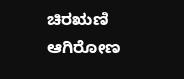ಚಿರಋಣಿ ಆಗಿರೋಣ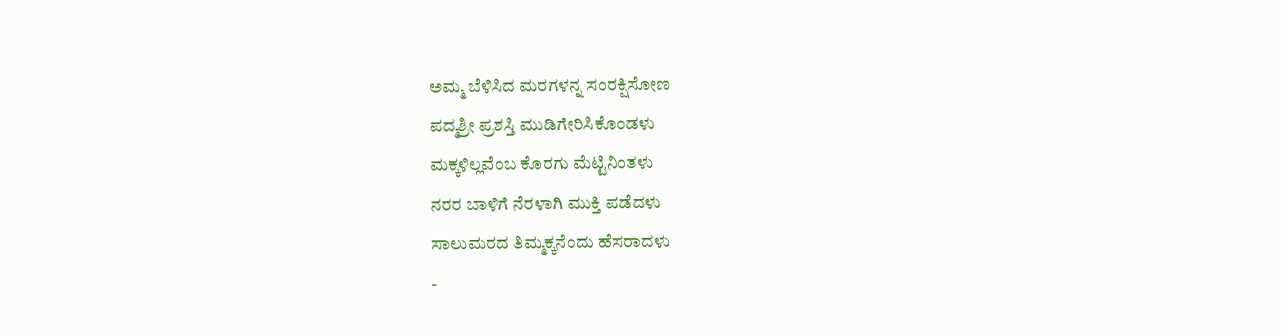ಅಮ್ಮ ಬೆಳಿಸಿದ ಮರಗಳನ್ನ ಸಂರಕ್ಷಿಸೋಣ
ಪದ್ಮಶ್ರೀ ಪ್ರಶಸ್ತಿ ಮುಡಿಗೇರಿಸಿಕೊಂಡಳು
ಮಕ್ಕಳಿಲ್ಲವೆಂಬ ಕೊರಗು ಮೆಟ್ಟಿನಿಂತಳು
ನರರ ಬಾಳಿಗೆ ನೆರಳಾಗಿ ಮುಕ್ತಿ ಪಡೆದಳು
ಸಾಲುಮರದ ತಿಮ್ಮಕ್ಕನೆಂದು ಹೆಸರಾದಳು
-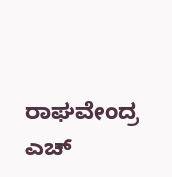ರಾಘವೇಂದ್ರ ಎಚ್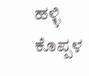ಹಳ್ಳಿ ಕೊಪ್ಪಳ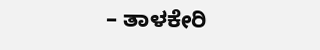– ತಾಳಕೇರಿ